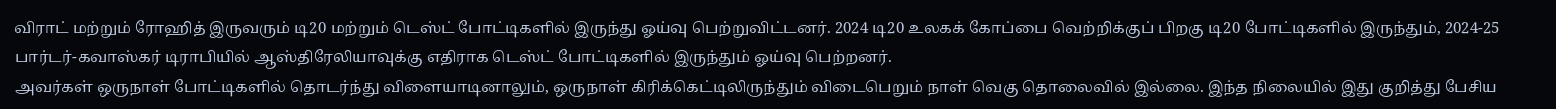விராட் மற்றும் ரோஹித் இருவரும் டி20 மற்றும் டெஸ்ட் போட்டிகளில் இருந்து ஓய்வு பெற்றுவிட்டனர். 2024 டி20 உலகக் கோப்பை வெற்றிக்குப் பிறகு டி20 போட்டிகளில் இருந்தும், 2024-25 பார்டர்-கவாஸ்கர் டிராபியில் ஆஸ்திரேலியாவுக்கு எதிராக டெஸ்ட் போட்டிகளில் இருந்தும் ஓய்வு பெற்றனர்.
அவர்கள் ஒருநாள் போட்டிகளில் தொடர்ந்து விளையாடினாலும், ஒருநாள் கிரிக்கெட்டிலிருந்தும் விடைபெறும் நாள் வெகு தொலைவில் இல்லை. இந்த நிலையில் இது குறித்து பேசிய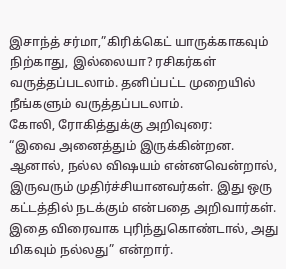இசாந்த் சர்மா,”கிரிக்கெட் யாருக்காகவும் நிற்காது, இல்லையா? ரசிகர்கள் வருத்தப்படலாம். தனிப்பட்ட முறையில் நீங்களும் வருத்தப்படலாம்.
கோலி, ரோகித்துக்கு அறிவுரை:
“இவை அனைத்தும் இருக்கின்றன. ஆனால், நல்ல விஷயம் என்னவென்றால், இருவரும் முதிர்ச்சியானவர்கள். இது ஒரு கட்டத்தில் நடக்கும் என்பதை அறிவார்கள். இதை விரைவாக புரிந்துகொண்டால், அது மிகவும் நல்லது” என்றார்.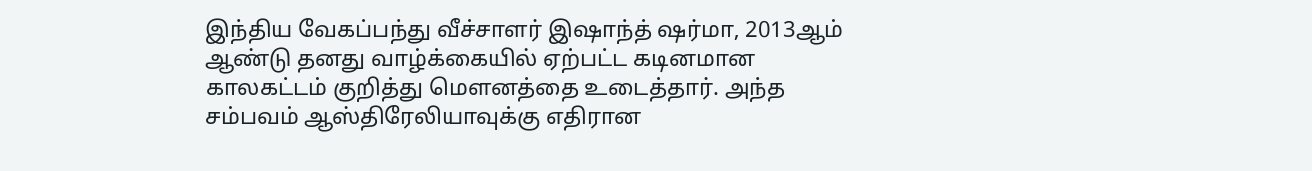இந்திய வேகப்பந்து வீச்சாளர் இஷாந்த் ஷர்மா, 2013ஆம் ஆண்டு தனது வாழ்க்கையில் ஏற்பட்ட கடினமான காலகட்டம் குறித்து மௌனத்தை உடைத்தார். அந்த சம்பவம் ஆஸ்திரேலியாவுக்கு எதிரான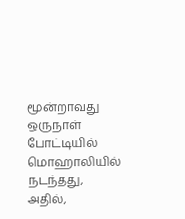மூன்றாவது ஒருநாள் போட்டியில் மொஹாலியில் நடந்தது, அதில்,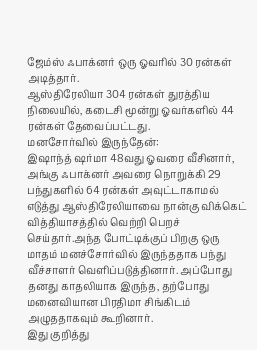ஜேம்ஸ் ஃபாக்னர் ஒரு ஓவரில் 30 ரன்கள் அடித்தார்.
ஆஸ்திரேலியா 304 ரன்கள் துரத்திய நிலையில், கடைசி மூன்று ஓவர்களில் 44 ரன்கள் தேவைப்பட்டது.
மனசோர்வில் இருந்தேன்:
இஷாந்த் ஷர்மா 48வது ஓவரை வீசினார், அங்கு ஃபாக்னர் அவரை நொறுக்கி 29 பந்துகளில் 64 ரன்கள் அவுட்டாகாமல் எடுத்து ஆஸ்திரேலியாவை நான்கு விக்கெட் வித்தியாசத்தில் வெற்றி பெறச் செய்தார்.அந்த போட்டிக்குப் பிறகு ஒரு மாதம் மனச்சோர்வில் இருந்ததாக பந்து வீச்சாளர் வெளிப்படுத்தினார். அப்போது தனது காதலியாக இருந்த, தற்போது மனைவியான பிரதிமா சிங்கிடம் அழுததாகவும் கூறினார்.
இது குறித்து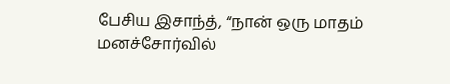பேசிய இசாந்த், “நான் ஒரு மாதம் மனச்சோர்வில்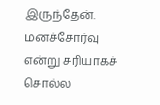இருந்தேன். மனச்சோர்வு என்று சரியாகச் சொல்ல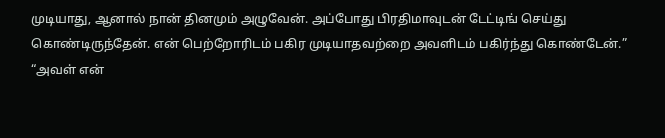முடியாது, ஆனால் நான் தினமும் அழுவேன். அப்போது பிரதிமாவுடன் டேட்டிங் செய்து கொண்டிருந்தேன். என் பெற்றோரிடம் பகிர முடியாதவற்றை அவளிடம் பகிர்ந்து கொண்டேன்.”
“அவள் என்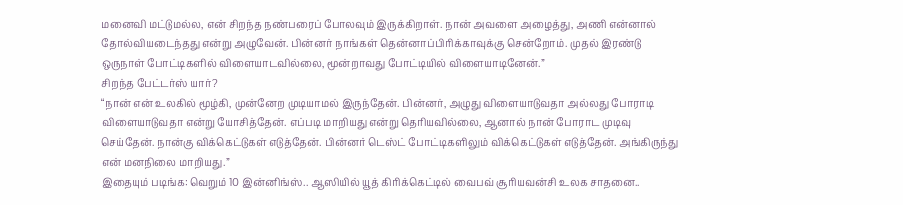மனைவி மட்டுமல்ல, என் சிறந்த நண்பரைப் போலவும் இருக்கிறாள். நான் அவளை அழைத்து, அணி என்னால் தோல்வியடைந்தது என்று அழுவேன். பின்னர் நாங்கள் தென்னாப்பிரிக்காவுக்கு சென்றோம். முதல் இரண்டு ஒருநாள் போட்டிகளில் விளையாடவில்லை, மூன்றாவது போட்டியில் விளையாடினேன்.”
சிறந்த பேட்டர்ஸ் யார்?
“நான் என் உலகில் மூழ்கி, முன்னேற முடியாமல் இருந்தேன். பின்னர், அழுது விளையாடுவதா அல்லது போராடி விளையாடுவதா என்று யோசித்தேன். எப்படி மாறியது என்று தெரியவில்லை, ஆனால் நான் போராட முடிவு செய்தேன். நான்கு விக்கெட்டுகள் எடுத்தேன். பின்னர் டெஸ்ட் போட்டிகளிலும் விக்கெட்டுகள் எடுத்தேன். அங்கிருந்து என் மனநிலை மாறியது.”
இதையும் படிங்க: வெறும் 10 இன்னிங்ஸ்.. ஆஸியில் யூத் கிரிக்கெட்டில் வைபவ் சூரியவன்சி உலக சாதனை..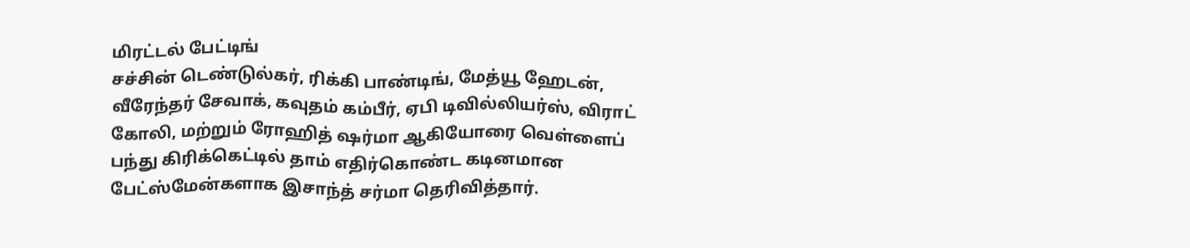மிரட்டல் பேட்டிங்
சச்சின் டெண்டுல்கர், ரிக்கி பாண்டிங், மேத்யூ ஹேடன், வீரேந்தர் சேவாக், கவுதம் கம்பீர், ஏபி டிவில்லியர்ஸ், விராட் கோலி, மற்றும் ரோஹித் ஷர்மா ஆகியோரை வெள்ளைப் பந்து கிரிக்கெட்டில் தாம் எதிர்கொண்ட கடினமான பேட்ஸ்மேன்களாக இசாந்த் சர்மா தெரிவித்தார்.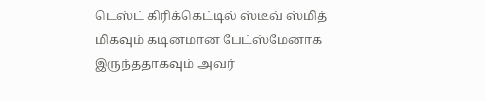டெஸ்ட் கிரிக்கெட்டில் ஸ்டீவ் ஸ்மித் மிகவும் கடினமான பேட்ஸ்மேனாக இருந்ததாகவும் அவர்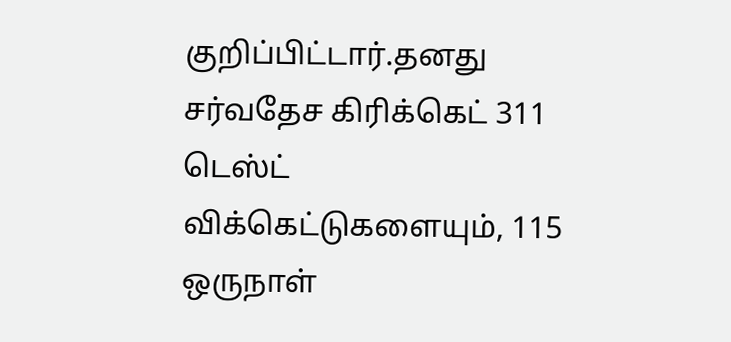குறிப்பிட்டார்.தனது சர்வதேச கிரிக்கெட் 311 டெஸ்ட் விக்கெட்டுகளையும், 115 ஒருநாள்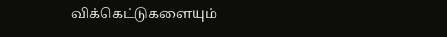விக்கெட்டுகளையும்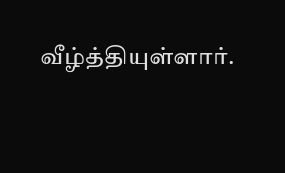வீழ்த்தியுள்ளார்.